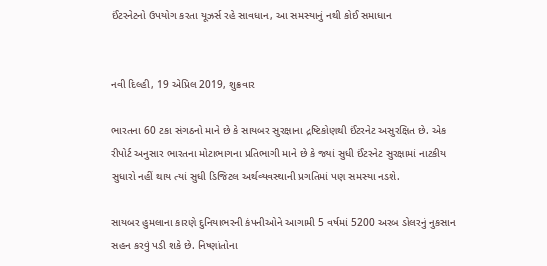ઈંટરનેટનો ઉપયોગ કરતા યૂઝર્સ રહે સાવધાન, આ સમસ્યાનું નથી કોઈ સમાધાન


નવી દિલ્હી, 19 એપ્રિલ 2019, શુક્રવાર

ભારતના 60 ટકા સંગઠનો માને છે કે સાયબર સુરક્ષાના દ્રષ્ટિકોણથી ઈંટરનેટ અસુરક્ષિત છે. એક રીપોર્ટ અનુસાર ભારતના મોટાભાગના પ્રતિભાગી માને છે કે જ્યાં સુધી ઈંટરનેટ સુરક્ષામાં નાટકીય સુધારો નહીં થાય ત્યાં સુધી ડિજિટલ અર્થવ્યવસ્થાની પ્રગતિમાં પણ સમસ્યા નડશે.

સાયબર હુમલાના કારણે દુનિયાભરની કંપનીઓને આગામી 5 વર્ષમાં 5200 અરબ ડોલરનું નુકસાન સહન કરવું પડી શકે છે. નિષ્ણાંતોના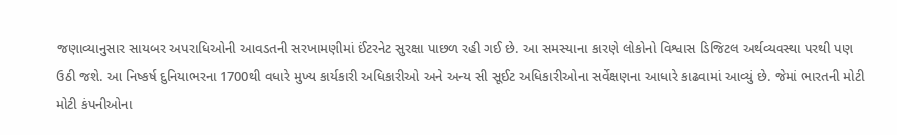જણાવ્યાનુસાર સાયબર અપરાધિઓની આવડતની સરખામણીમાં ઈંટરનેટ સુરક્ષા પાછળ રહી ગઈ છે. આ સમસ્યાના કારણે લોકોનો વિશ્વાસ ડિજિટલ અર્થવ્યવસ્થા પરથી પણ ઉઠી જશે. આ નિષ્કર્ષ દુનિયાભરના 1700થી વધારે મુખ્ય કાર્યકારી અધિકારીઓ અને અન્ય સી સૂઈટ અધિકારીઓના સર્વેક્ષણના આધારે કાઢવામાં આવ્યું છે. જેમાં ભારતની મોટી મોટી કંપનીઓના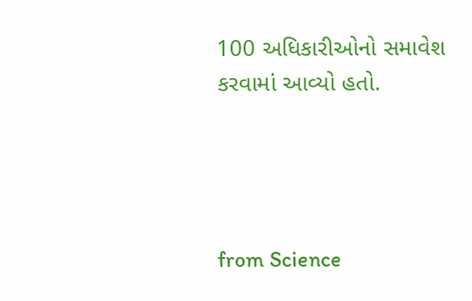100 અધિકારીઓનો સમાવેશ કરવામાં આવ્યો હતો.




from Science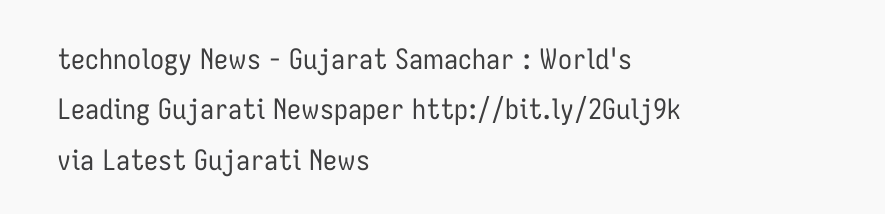technology News - Gujarat Samachar : World's Leading Gujarati Newspaper http://bit.ly/2Gulj9k
via Latest Gujarati News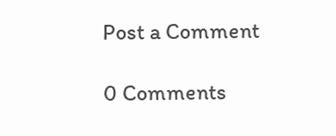Post a Comment

0 Comments